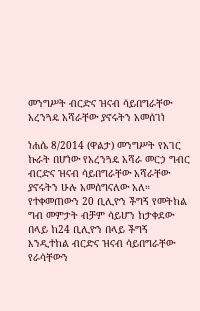መንግሥት ብርድና ዝናብ ሳይበግራቸው አረንጓዴ አሻራቸው ያኖሩትን አመሰገነ

ነሐሴ 8/2014 (ዋልታ) መንግሥት የአገር ኩራት በሆነው የአረንጓዴ አሻራ መርኃ ግብር ብርድና ዝናብ ሳይበግራቸው አሻራቸው ያኖሩትን ሁሉ አመሰግናለው አለ።
የተቀመጠውን 20 ቢሊዮን ችግኝ የመትከል ግብ መምታት ብቻም ሳይሆን ከታቀደው በላይ ከ24 ቢሊዮን በላይ ችግኝ እንዲተከል ብርድና ዝናብ ሳይበግራቸው የራሳቸውን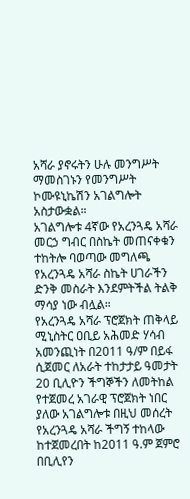አሻራ ያኖሩትን ሁሉ መንግሥት ማመስገኑን የመንግሥት ኮሙዩኒኬሽን አገልግሎት አስታውቋል።
አገልግሎቱ 4ኛው የአረንጓዴ አሻራ መርኃ ግብር በስኬት መጠናቀቁን ተከትሎ ባወጣው መግለጫ የአረንጓዴ አሻራ ስኬት ሀገራችን ድንቅ መስራት እንደምትችል ትልቅ ማሳያ ነው ብሏል።
የአረንጓዴ አሻራ ፕሮጀክት ጠቅላይ ሚኒስትር ዐቢይ አሕመድ ሃሳብ አመንጪነት በ2011 ዓ/ም በይፋ ሲጀመር ለአራት ተከታታይ ዓመታት 20 ቢሊዮን ችግኞችን ለመትከል የተጀመረ አገራዊ ፕሮጀክት ነበር ያለው አገልግሎቱ በዚህ መሰረት የአረንጓዴ አሻራ ችግኝ ተከላው ከተጀመረበት ከ2011 ዓ.ም ጀምሮ በቢሊየን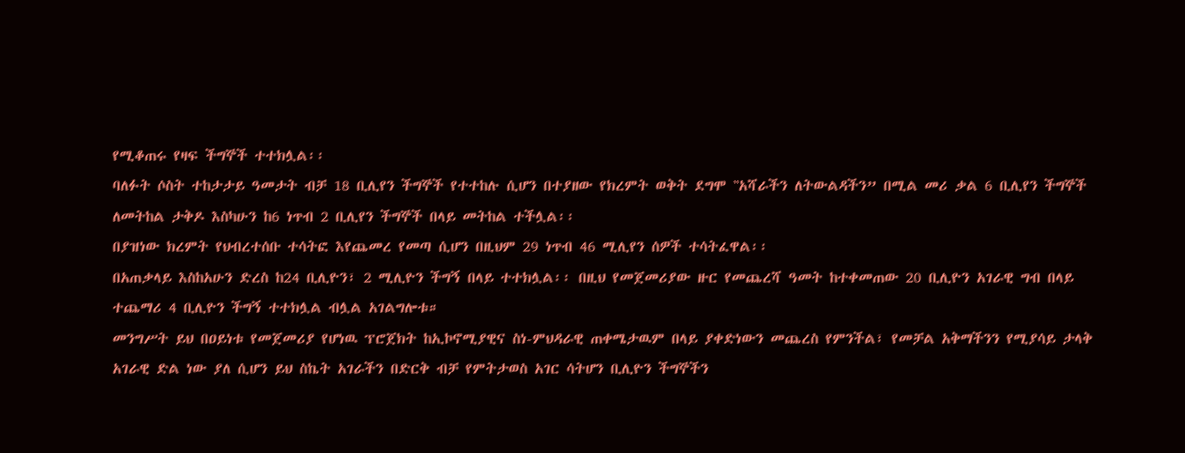የሚቆጠሩ የዛፍ ችግኞች ተተክሏል፡፡
ባለፉት ሶስት ተከታታይ ዓመታት ብቻ 18 ቢሊየን ችግኞች የተተከሉ ሲሆን በተያዘው የክረምት ወቅት ደግሞ ‟አሻራችን ለትውልዳችን” በሚል መሪ ቃል 6 ቢሊየን ችግኞች ለመትከል ታቅዶ እስካሁን ከ6 ነጥብ 2 ቢሊየን ችግኞች በላይ መትከል ተችሏል፡፡
በያዝነው ክረምት የህብረተሰቡ ተሳትፎ እየጨመረ የመጣ ሲሆን በዚህም 29 ነጥብ 46 ሚሊየን ሰዎች ተሳትፈዋል፡፡
በአጠቃላይ እስከአሁን ድረስ ከ24 ቢሊዮን፣ 2 ሚሊዮን ችግኝ በላይ ተተክሏል፡፡ በዚህ የመጀመሪያው ዙር የመጨረሻ ዓመት ከተቀመጠው 20 ቢሊዮን አገራዊ ግብ በላይ ተጨማሪ 4 ቢሊዮን ችግኝ ተተክሏል ብሏል አገልግሎቱ።
መንግሥት ይህ በዐይነቱ የመጀመሪያ የሆነዉ ፕሮጀክት ከኢኮኖሚያዊና ስነ-ምህዳራዊ ጠቀሜታዉም በላይ ያቀድነውን መጨረስ የምንችል፣ የመቻል አቅማችንን የሚያሳይ ታላቅ አገራዊ ድል ነው ያለ ሲሆን ይህ ስኬት አገራችን በድርቅ ብቻ የምትታወስ አገር ሳትሆን ቢሊዮን ችግኞችን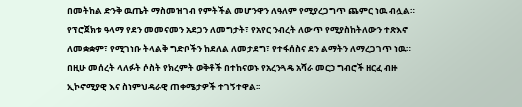በመትከል ድንቅ ዉጤት ማስመዝገብ የምትችል መሆንዋን ለዓለም የሚያረጋግጥ ጨምር ነዉ ብሏል።
የፕሮጀክቱ ዓላማ የደን መመናመን አደጋን ለመግታት፣ የአየር ንብረት ለውጥ የሚያስከትለውን ተጽእኖ ለመቋቋም፣ የሚገነቡ ትላልቅ ግድቦችን ከደለል ለመታደግ፣ የተፋሰስና ደን ልማትን ለማረጋገጥ ነዉ።
በዚሁ መሰረት ላለፉት ሶስት የክረምት ወቅቶች በተከናወኑ የአረንጓዴ አሻራ መርኃ ግብሮች ዘርፈ ብዙ ኢኮኖሚያዊ እና ስነምህዳራዊ ጠቀሜታዎች ተገኝተዋል፡፡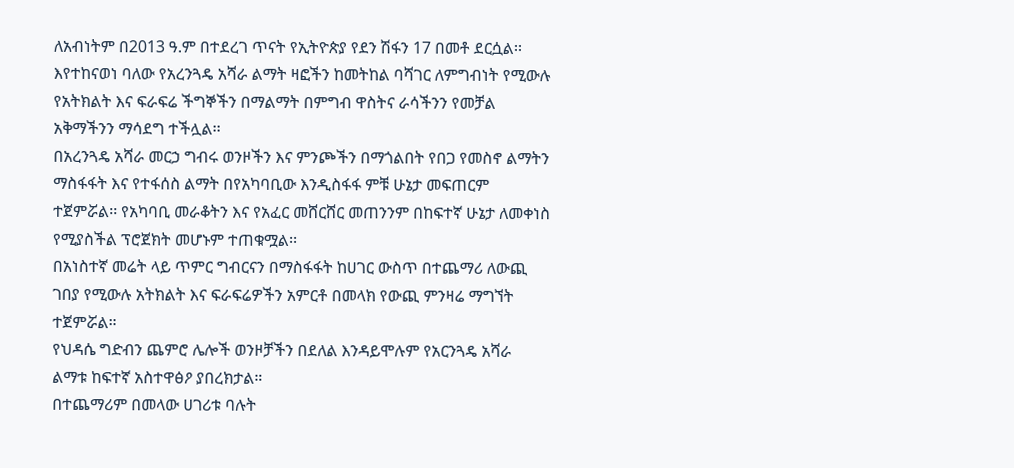ለአብነትም በ2013 ዓ.ም በተደረገ ጥናት የኢትዮጵያ የደን ሽፋን 17 በመቶ ደርሷል፡፡ እየተከናወነ ባለው የአረንጓዴ አሻራ ልማት ዛፎችን ከመትከል ባሻገር ለምግብነት የሚውሉ የአትክልት እና ፍራፍሬ ችግኞችን በማልማት በምግብ ዋስትና ራሳችንን የመቻል አቅማችንን ማሳደግ ተችሏል፡፡
በአረንጓዴ አሻራ መርኃ ግብሩ ወንዞችን እና ምንጮችን በማጎልበት የበጋ የመስኖ ልማትን ማስፋፋት እና የተፋሰስ ልማት በየአካባቢው እንዲስፋፋ ምቹ ሁኔታ መፍጠርም ተጀምሯል፡፡ የአካባቢ መራቆትን እና የአፈር መሸርሸር መጠንንም በከፍተኛ ሁኔታ ለመቀነስ የሚያስችል ፕሮጀክት መሆኑም ተጠቁሟል፡፡
በአነስተኛ መሬት ላይ ጥምር ግብርናን በማስፋፋት ከሀገር ውስጥ በተጨማሪ ለውጪ ገበያ የሚውሉ አትክልት እና ፍራፍሬዎችን አምርቶ በመላክ የውጪ ምንዛሬ ማግኘት ተጀምሯል።
የህዳሴ ግድብን ጨምሮ ሌሎች ወንዞቻችን በደለል እንዳይሞሉም የአርንጓዴ አሻራ ልማቱ ከፍተኛ አስተዋፅዖ ያበረክታል።
በተጨማሪም በመላው ሀገሪቱ ባሉት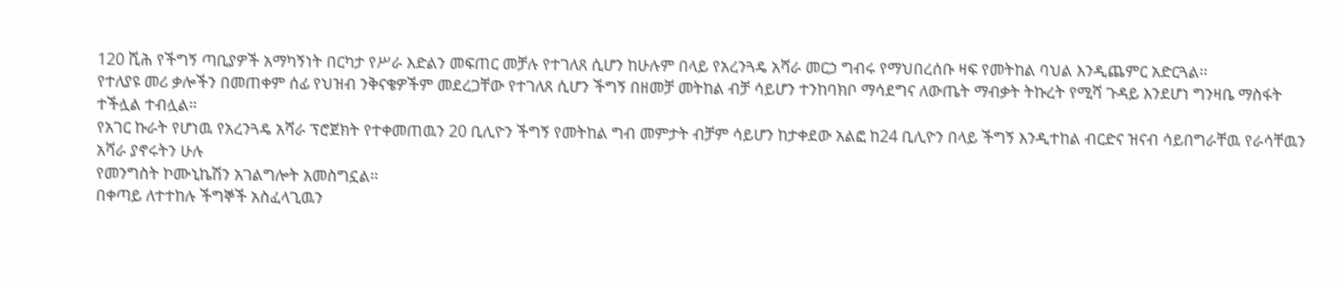120 ሺሕ የችግኝ ጣቢያዎች አማካኝነት በርካታ የሥራ እድልን መፍጠር መቻሉ የተገለጸ ሲሆን ከሁሉም በላይ የአረንጓዴ አሻራ መርኃ ግብሩ የማህበረሰቡ ዛፍ የመትከል ባህል እንዲጨምር አድርጓል፡፡
የተለያዩ መሪ ቃሎችን በመጠቀም ሰፊ የህዝብ ንቅናቄዎችም መደረጋቸው የተገለጸ ሲሆን ችግኝ በዘመቻ መትከል ብቻ ሳይሆን ተንከባክቦ ማሳደግና ለውጤት ማብቃት ትኩረት የሚሻ ጉዳይ እንደሆነ ግንዛቤ ማስፋት ተችሏል ተብሏል።
የአገር ኩራት የሆነዉ የአረንጓዴ አሻራ ፕሮጀክት የተቀመጠዉን 20 ቢሊዮን ችግኝ የመትከል ግብ መምታት ብቻም ሳይሆን ከታቀደው አልፎ ከ24 ቢሊዮን በላይ ችግኝ እንዲተከል ብርድና ዝናብ ሳይበግራቸዉ የራሳቸዉን አሻራ ያኖሩትን ሁሉ
የመንግስት ኮሙኒኬሽን አገልግሎት አመስግኗል፡፡
በቀጣይ ለተተከሉ ችግኞች አስፈላጊዉን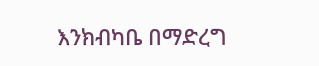እንክብካቤ በማድረግ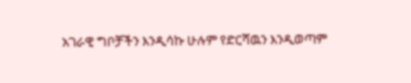አገራዊ ግቦቻችን እንዲሳኩ ሁሉም የድርሻዉን እንዲወጣም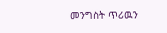መንግስት ጥሪዉን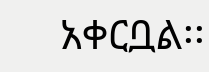አቀርቧል፡፡